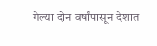गेल्या दोन वर्षांपासून देशात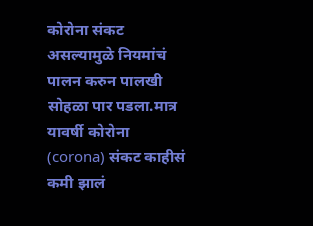कोरोना संकट असल्यामुळे नियमांचं पालन करुन पालखी सोहळा पार पडला.मात्र यावर्षी कोरोना (corona) संकट काहीसं कमी झालं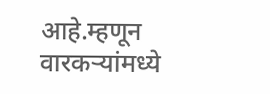आहे.म्हणून वारकऱ्यांमध्ये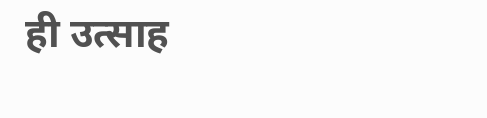ही उत्साह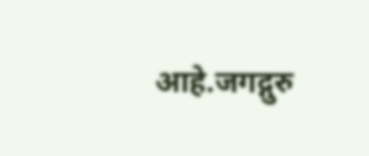आहे.जगद्गुरु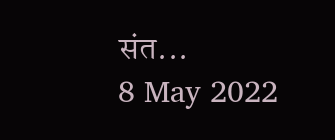संत...
8 May 2022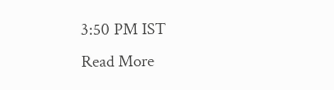3:50 PM IST
Read More